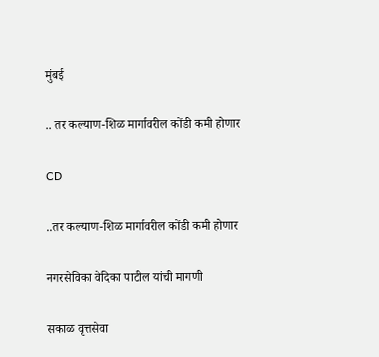मुंबई

.. तर कल्याण-शिळ मार्गावरील कोंडी कमी होणार

CD

..तर कल्याण-शिळ मार्गावरील कोंडी कमी होणार

नगरसेविका वेदिका पाटील यांची मागणी

सकाळ वृत्तसेवा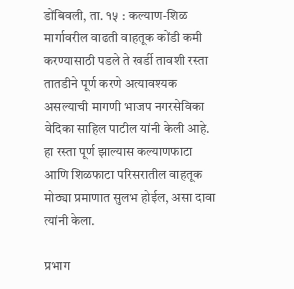डोंबिवली, ता. १५ : कल्याण-शिळ मार्गावरील वाढती वाहतूक कोंडी कमी करण्यासाठी पडले ते खर्डी तावशी रस्ता तातडीने पूर्ण करणे अत्यावश्यक असल्याची मागणी भाजप नगरसेविका वेदिका साहिल पाटील यांनी केली आहे. हा रस्ता पूर्ण झाल्यास कल्याणफाटा आणि शिळफाटा परिसरातील वाहतूक मोठ्या प्रमाणात सुलभ होईल, असा दावा त्यांनी केला.

प्रभाग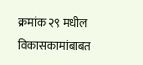क्रमांक २९ मधील विकासकामांबाबत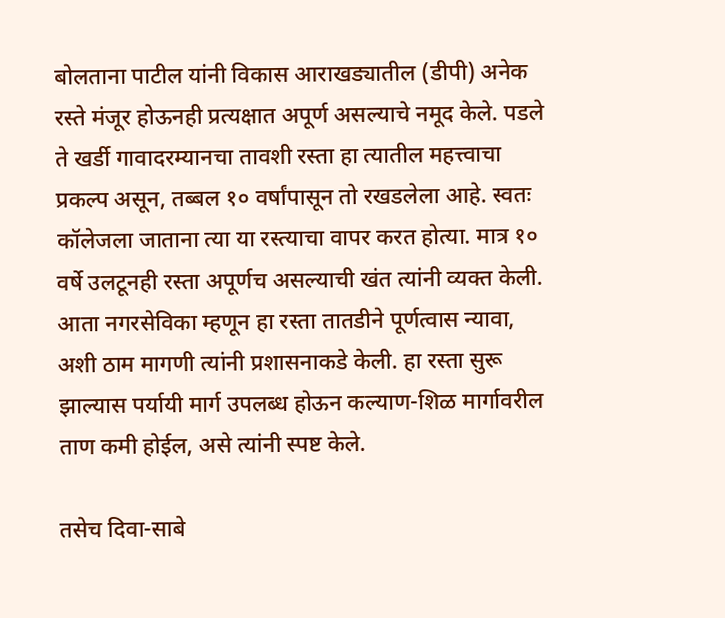बोलताना पाटील यांनी विकास आराखड्यातील (डीपी) अनेक रस्ते मंजूर होऊनही प्रत्यक्षात अपूर्ण असल्याचे नमूद केले. पडले ते खर्डी गावादरम्यानचा तावशी रस्ता हा त्यातील महत्त्वाचा प्रकल्प असून, तब्बल १० वर्षांपासून तो रखडलेला आहे. स्वतः कॉलेजला जाताना त्या या रस्त्याचा वापर करत होत्या. मात्र १० वर्षे उलटूनही रस्ता अपूर्णच असल्याची खंत त्यांनी व्यक्त केली. आता नगरसेविका म्हणून हा रस्ता तातडीने पूर्णत्वास न्यावा, अशी ठाम मागणी त्यांनी प्रशासनाकडे केली. हा रस्ता सुरू झाल्यास पर्यायी मार्ग उपलब्ध होऊन कल्याण-शिळ मार्गावरील ताण कमी होईल, असे त्यांनी स्पष्ट केले.

तसेच दिवा-साबे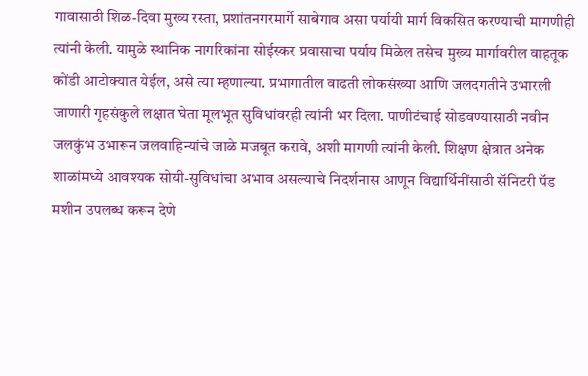गावासाठी शिळ-दिवा मुख्य रस्ता, प्रशांतनगरमार्गे साबेगाव असा पर्यायी मार्ग विकसित करण्याची मागणीही त्यांनी केली. यामुळे स्थानिक नागरिकांना सोईस्कर प्रवासाचा पर्याय मिळेल तसेच मुख्य मार्गावरील वाहतूक कोंडी आटोक्यात येईल, असे त्या म्हणाल्या. प्रभागातील वाढती लोकसंख्या आणि जलदगतीने उभारली जाणारी गृहसंकुले लक्षात घेता मूलभूत सुविधांवरही त्यांनी भर दिला. पाणीटंचाई सोडवण्यासाठी नवीन जलकुंभ उभारून जलवाहिन्यांचे जाळे मजबूत करावे, अशी मागणी त्यांनी केली. शिक्षण क्षेत्रात अनेक शाळांमध्ये आवश्यक सोयी-सुविधांचा अभाव असल्याचे निदर्शनास आणून विद्यार्थिनींसाठी सॅनिटरी पॅड मशीन उपलब्ध करून देणे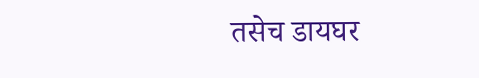तसेच डायघर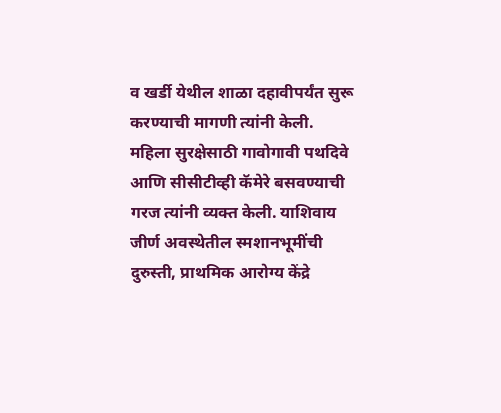व खर्डी येथील शाळा दहावीपर्यंत सुरू करण्याची मागणी त्यांनी केली.
महिला सुरक्षेसाठी गावोगावी पथदिवे आणि सीसीटीव्ही कॅमेरे बसवण्याची गरज त्यांनी व्यक्त केली. याशिवाय जीर्ण अवस्थेतील स्मशानभूमींची दुरुस्ती, प्राथमिक आरोग्य केंद्रे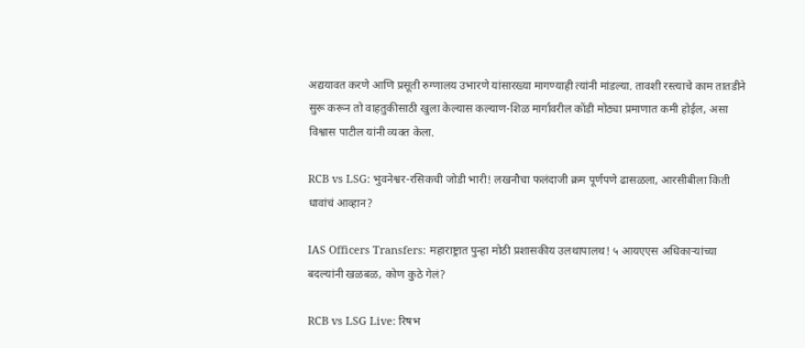अद्ययावत करणे आणि प्रसूती रुग्णालय उभारणे यांसारख्या मागण्याही त्यांनी मांडल्या. तावशी रस्त्याचे काम तातडीने सुरू करून तो वाहतुकीसाठी खुला केल्यास कल्याण-शिळ मार्गावरील कोंडी मोठ्या प्रमाणात कमी होईल, असा विश्वास पाटील यांनी व्यक्त केला.

RCB vs LSG: भुवनेश्वर-रसिकची जोडी भारी! लखनौचा फलंदाजी क्रम पूर्णपणे ढासळला, आरसीबीला किती धावांचं आव्हान?

IAS Officers Transfers: महाराष्ट्रात पुन्हा मोठी प्रशासकीय उलथापालथ! ५ आयएएस अधिकाऱ्यांच्या बदल्यांनी खळबळ, कोण कुठे गेलं?

RCB vs LSG Live: रिषभ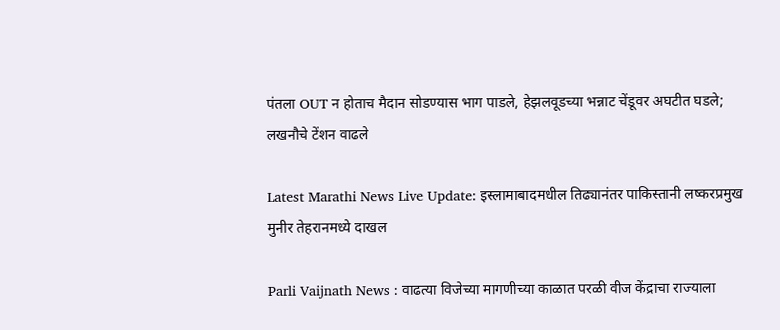पंतला OUT न होताच मैदान सोडण्यास भाग पाडले, हेझलवूडच्या भन्नाट चेंडूवर अघटीत घडले; लखनौचे टेंशन वाढले

Latest Marathi News Live Update: इस्लामाबादमधील तिढ्यानंतर पाकिस्तानी लष्करप्रमुख मुनीर तेहरानमध्ये दाखल

Parli Vaijnath News : वाढत्या विजेच्या मागणीच्या काळात परळी वीज केंद्राचा राज्याला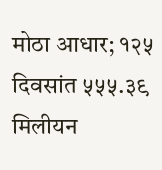मोठा आधार; १२५ दिवसांत ५५५.३९ मिलीयन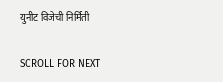युनीट विजेची निर्मिती

SCROLL FOR NEXT